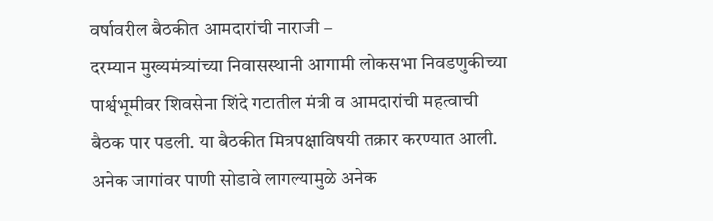वर्षावरील बैठकीत आमदारांची नाराजी –
दरम्यान मुख्यमंत्र्यांच्या निवासस्थानी आगामी लोकसभा निवडणुकीच्या पार्श्वभूमीवर शिवसेना शिंदे गटातील मंत्री व आमदारांची महत्वाची बैठक पार पडली. या बैठकीत मित्रपक्षाविषयी तक्रार करण्यात आली. अनेक जागांवर पाणी सोडावे लागल्यामुळे अनेक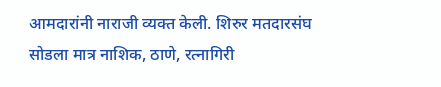आमदारांनी नाराजी व्यक्त केली. शिरुर मतदारसंघ सोडला मात्र नाशिक, ठाणे, रत्नागिरी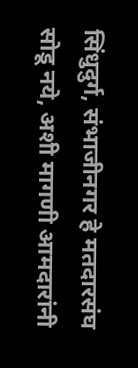सिंधुदुर्ग, संभाजीनगर हे मतदारसंघ सोडू नये, अशी मागणी आमदारांनी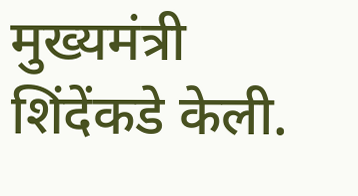मुख्यमंत्री शिंदेंकडे केली.